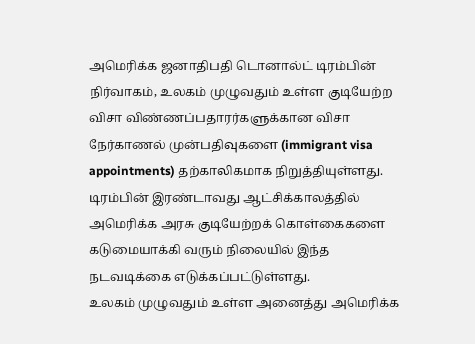அமெரிக்க ஜனாதிபதி டொனால்ட் டிரம்பின் நிர்வாகம், உலகம் முழுவதும் உள்ள குடியேற்ற விசா விண்ணப்பதாரர்களுக்கான விசா நேர்காணல் முன்பதிவுகளை (immigrant visa appointments) தற்காலிகமாக நிறுத்தியுள்ளது. டிரம்பின் இரண்டாவது ஆட்சிக்காலத்தில் அமெரிக்க அரசு குடியேற்றக் கொள்கைகளை கடுமையாக்கி வரும் நிலையில் இந்த நடவடிக்கை எடுக்கப்பட்டுள்ளது.
உலகம் முழுவதும் உள்ள அனைத்து அமெரிக்க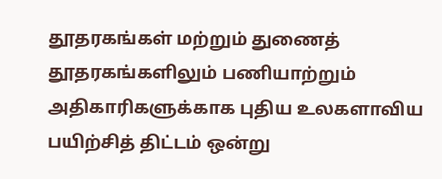தூதரகங்கள் மற்றும் துணைத் தூதரகங்களிலும் பணியாற்றும் அதிகாரிகளுக்காக புதிய உலகளாவிய பயிற்சித் திட்டம் ஒன்று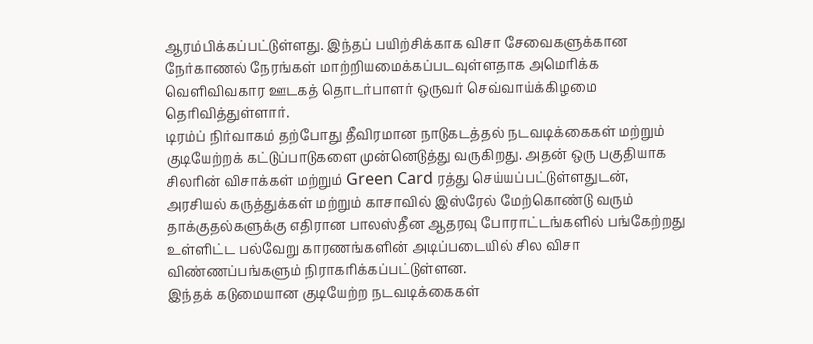ஆரம்பிக்கப்பட்டுள்ளது. இந்தப் பயிற்சிக்காக விசா சேவைகளுக்கான நேர்காணல் நேரங்கள் மாற்றியமைக்கப்படவுள்ளதாக அமெரிக்க வெளிவிவகார ஊடகத் தொடர்பாளர் ஒருவர் செவ்வாய்க்கிழமை தெரிவித்துள்ளார்.
டிரம்ப் நிர்வாகம் தற்போது தீவிரமான நாடுகடத்தல் நடவடிக்கைகள் மற்றும் குடியேற்றக் கட்டுப்பாடுகளை முன்னெடுத்து வருகிறது. அதன் ஒரு பகுதியாக சிலரின் விசாக்கள் மற்றும் Green Card ரத்து செய்யப்பட்டுள்ளதுடன், அரசியல் கருத்துக்கள் மற்றும் காசாவில் இஸ்ரேல் மேற்கொண்டு வரும் தாக்குதல்களுக்கு எதிரான பாலஸ்தீன ஆதரவு போராட்டங்களில் பங்கேற்றது உள்ளிட்ட பல்வேறு காரணங்களின் அடிப்படையில் சில விசா விண்ணப்பங்களும் நிராகரிக்கப்பட்டுள்ளன.
இந்தக் கடுமையான குடியேற்ற நடவடிக்கைகள்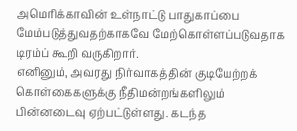அமெரிக்காவின் உள்நாட்டு பாதுகாப்பை மேம்படுத்துவதற்காகவே மேற்கொள்ளப்படுவதாக டிரம்ப் கூறி வருகிறார்.
எனினும், அவரது நிர்வாகத்தின் குடியேற்றக் கொள்கைகளுக்கு நீதிமன்றங்களிலும் பின்னடைவு ஏற்பட்டுள்ளது. கடந்த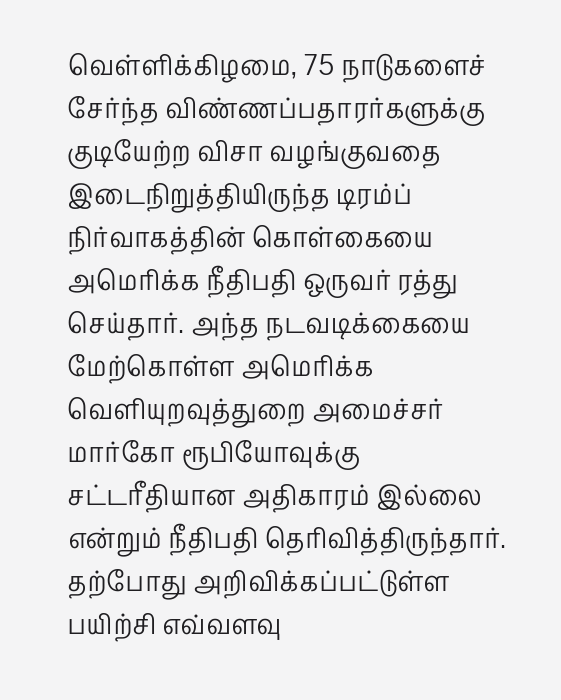வெள்ளிக்கிழமை, 75 நாடுகளைச் சேர்ந்த விண்ணப்பதாரர்களுக்கு குடியேற்ற விசா வழங்குவதை இடைநிறுத்தியிருந்த டிரம்ப் நிர்வாகத்தின் கொள்கையை அமெரிக்க நீதிபதி ஒருவர் ரத்து செய்தார். அந்த நடவடிக்கையை மேற்கொள்ள அமெரிக்க வெளியுறவுத்துறை அமைச்சர் மார்கோ ரூபியோவுக்கு சட்டரீதியான அதிகாரம் இல்லை என்றும் நீதிபதி தெரிவித்திருந்தார்.
தற்போது அறிவிக்கப்பட்டுள்ள பயிற்சி எவ்வளவு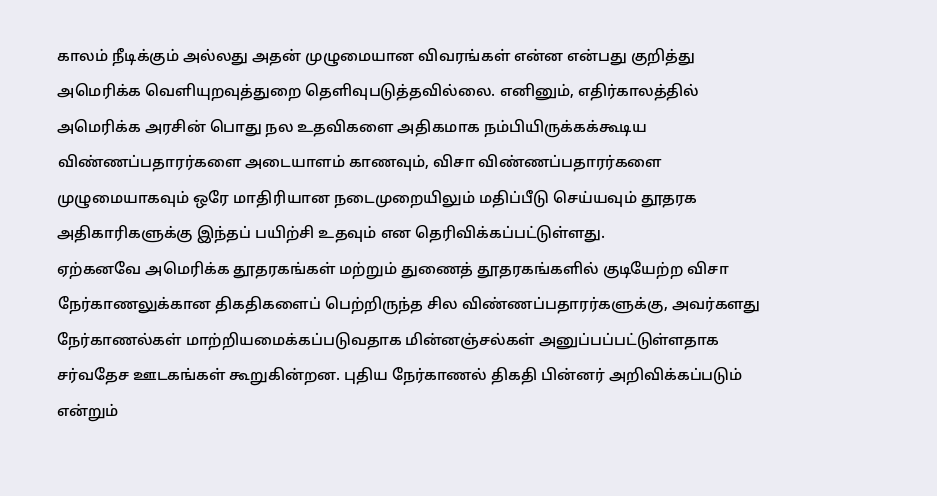காலம் நீடிக்கும் அல்லது அதன் முழுமையான விவரங்கள் என்ன என்பது குறித்து அமெரிக்க வெளியுறவுத்துறை தெளிவுபடுத்தவில்லை. எனினும், எதிர்காலத்தில் அமெரிக்க அரசின் பொது நல உதவிகளை அதிகமாக நம்பியிருக்கக்கூடிய விண்ணப்பதாரர்களை அடையாளம் காணவும், விசா விண்ணப்பதாரர்களை முழுமையாகவும் ஒரே மாதிரியான நடைமுறையிலும் மதிப்பீடு செய்யவும் தூதரக அதிகாரிகளுக்கு இந்தப் பயிற்சி உதவும் என தெரிவிக்கப்பட்டுள்ளது.
ஏற்கனவே அமெரிக்க தூதரகங்கள் மற்றும் துணைத் தூதரகங்களில் குடியேற்ற விசா நேர்காணலுக்கான திகதிகளைப் பெற்றிருந்த சில விண்ணப்பதாரர்களுக்கு, அவர்களது நேர்காணல்கள் மாற்றியமைக்கப்படுவதாக மின்னஞ்சல்கள் அனுப்பப்பட்டுள்ளதாக சர்வதேச ஊடகங்கள் கூறுகின்றன. புதிய நேர்காணல் திகதி பின்னர் அறிவிக்கப்படும் என்றும்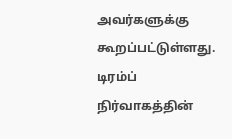அவர்களுக்கு கூறப்பட்டுள்ளது.
டிரம்ப் நிர்வாகத்தின்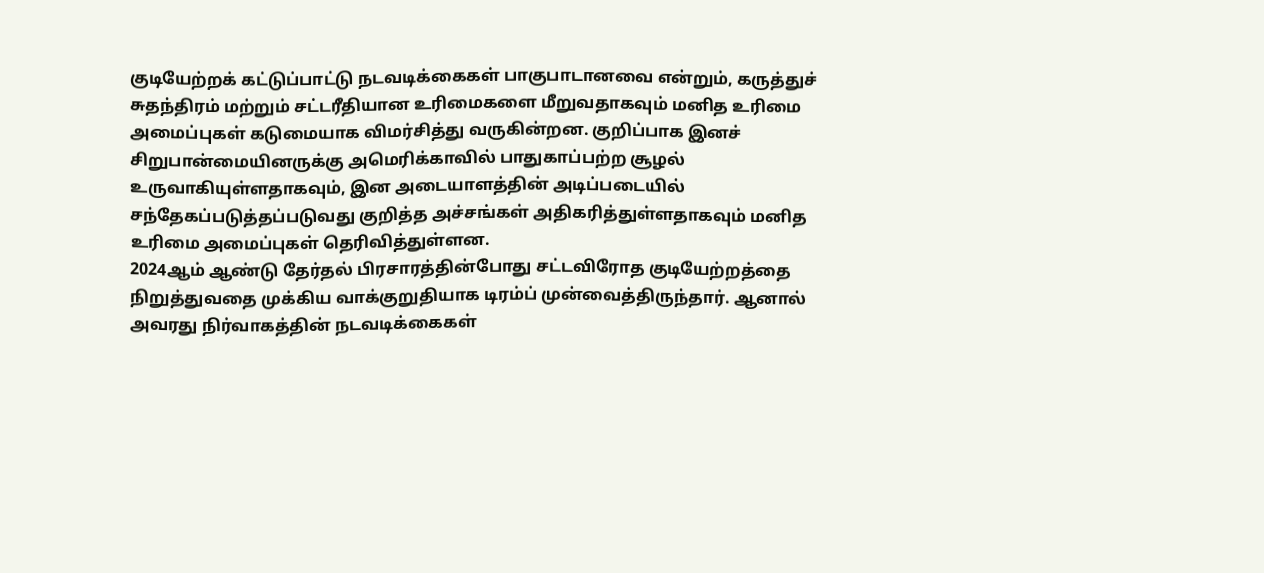குடியேற்றக் கட்டுப்பாட்டு நடவடிக்கைகள் பாகுபாடானவை என்றும், கருத்துச் சுதந்திரம் மற்றும் சட்டரீதியான உரிமைகளை மீறுவதாகவும் மனித உரிமை அமைப்புகள் கடுமையாக விமர்சித்து வருகின்றன. குறிப்பாக இனச் சிறுபான்மையினருக்கு அமெரிக்காவில் பாதுகாப்பற்ற சூழல் உருவாகியுள்ளதாகவும், இன அடையாளத்தின் அடிப்படையில் சந்தேகப்படுத்தப்படுவது குறித்த அச்சங்கள் அதிகரித்துள்ளதாகவும் மனித உரிமை அமைப்புகள் தெரிவித்துள்ளன.
2024ஆம் ஆண்டு தேர்தல் பிரசாரத்தின்போது சட்டவிரோத குடியேற்றத்தை நிறுத்துவதை முக்கிய வாக்குறுதியாக டிரம்ப் முன்வைத்திருந்தார். ஆனால் அவரது நிர்வாகத்தின் நடவடிக்கைகள்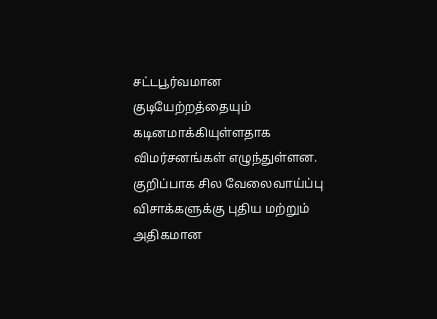சட்டபூர்வமான குடியேற்றத்தையும் கடினமாக்கியுள்ளதாக விமர்சனங்கள் எழுந்துள்ளன. குறிப்பாக சில வேலைவாய்ப்பு விசாக்களுக்கு புதிய மற்றும் அதிகமான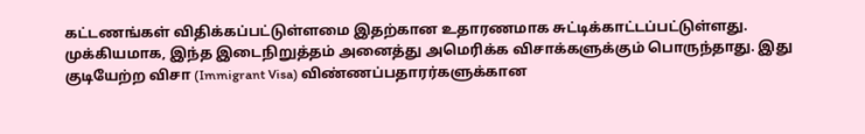கட்டணங்கள் விதிக்கப்பட்டுள்ளமை இதற்கான உதாரணமாக சுட்டிக்காட்டப்பட்டுள்ளது.
முக்கியமாக, இந்த இடைநிறுத்தம் அனைத்து அமெரிக்க விசாக்களுக்கும் பொருந்தாது. இது குடியேற்ற விசா (Immigrant Visa) விண்ணப்பதாரர்களுக்கான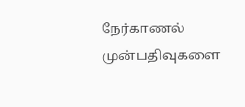நேர்காணல் முன்பதிவுகளை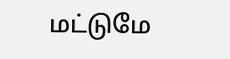மட்டுமே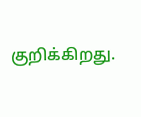குறிக்கிறது.